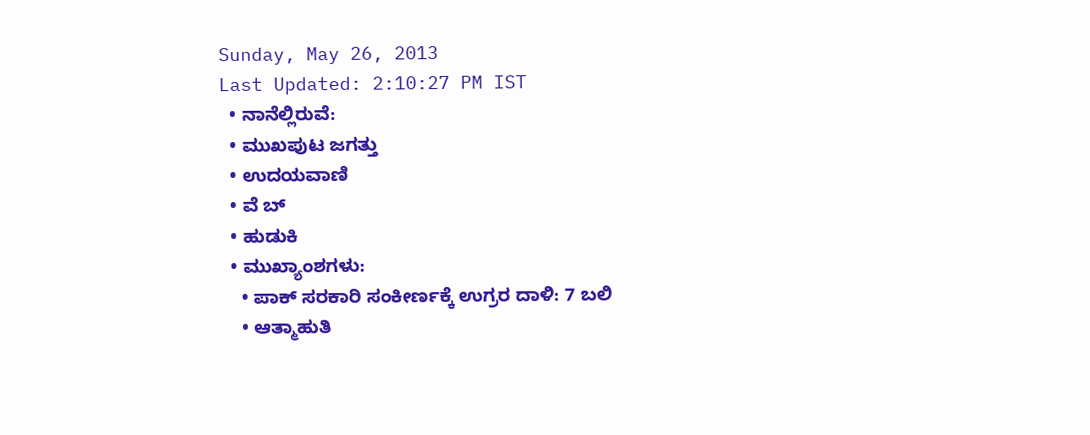Sunday, May 26, 2013
Last Updated: 2:10:27 PM IST
  • ನಾನೆಲ್ಲಿರುವೆ:
  • ಮುಖಪುಟ ಜಗತ್ತು
  • ಉದಯವಾಣಿ
  • ವೆ ಬ್
  • ಹುಡುಕಿ
  • ಮುಖ್ಯಾಂಶಗಳು:
    • ಪಾಕ್‌ ಸರಕಾರಿ ಸಂಕೀರ್ಣಕ್ಕೆ ಉಗ್ರರ ದಾಳಿ: 7 ಬಲಿ
    • ಆತ್ಮಾಹುತಿ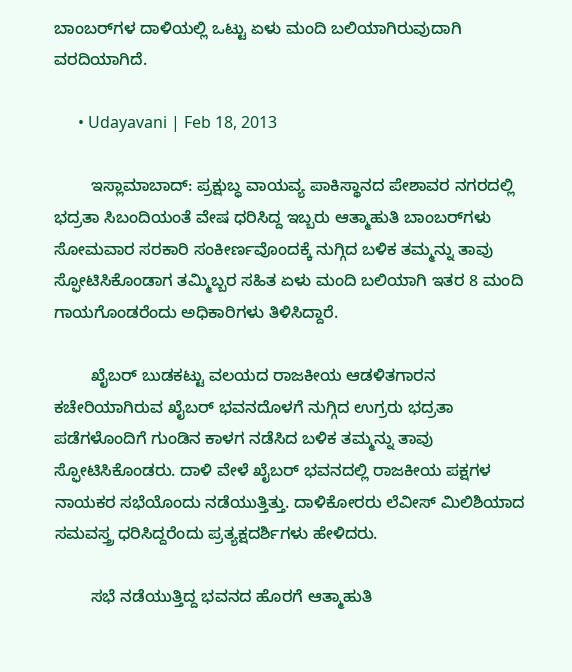ಬಾಂಬರ್‌ಗಳ ದಾಳಿಯಲ್ಲಿ ಒಟ್ಟು ಏಳು ಮಂದಿ ಬಲಿಯಾಗಿರುವುದಾಗಿ ವರದಿಯಾಗಿದೆ.

      • Udayavani | Feb 18, 2013

        ಇಸ್ಲಾಮಾಬಾದ್‌: ಪ್ರಕ್ಷುಬ್ಧ ವಾಯವ್ಯ ಪಾಕಿಸ್ಥಾನದ ಪೇಶಾವರ ನಗರದಲ್ಲಿ ಭದ್ರತಾ ಸಿಬಂದಿಯಂತೆ ವೇಷ ಧರಿಸಿದ್ದ ಇಬ್ಬರು ಆತ್ಮಾಹುತಿ ಬಾಂಬರ್‌ಗಳು ಸೋಮವಾರ ಸರಕಾರಿ ಸಂಕೀರ್ಣವೊಂದಕ್ಕೆ ನುಗ್ಗಿದ ಬಳಿಕ ತಮ್ಮನ್ನು ತಾವು ಸ್ಫೋಟಿಸಿಕೊಂಡಾಗ ತಮ್ಮಿಬ್ಬರ ಸಹಿತ ಏಳು ಮಂದಿ ಬಲಿಯಾಗಿ ಇತರ 8 ಮಂದಿ ಗಾಯಗೊಂಡರೆಂದು ಅಧಿಕಾರಿಗಳು ತಿಳಿಸಿದ್ದಾರೆ.

        ಖೈಬರ್‌ ಬುಡಕಟ್ಟು ವಲಯದ ರಾಜಕೀಯ ಆಡಳಿತಗಾರನ ಕಚೇರಿಯಾಗಿರುವ ಖೈಬರ್‌ ಭವನದೊಳಗೆ ನುಗ್ಗಿದ ಉಗ್ರರು ಭದ್ರತಾ ಪಡೆಗಳೊಂದಿಗೆ ಗುಂಡಿನ ಕಾಳಗ ನಡೆಸಿದ ಬಳಿಕ ತಮ್ಮನ್ನು ತಾವು ಸ್ಫೋಟಿಸಿಕೊಂಡರು. ದಾಳಿ ವೇಳೆ ಖೈಬರ್‌ ಭವನದಲ್ಲಿ ರಾಜಕೀಯ ಪಕ್ಷಗಳ ನಾಯಕರ ಸಭೆಯೊಂದು ನಡೆಯುತ್ತಿತ್ತು. ದಾಳಿಕೋರರು ಲೆವೀಸ್‌ ಮಿಲಿಶಿಯಾದ ಸಮವಸ್ತ್ರ ಧರಿಸಿದ್ದರೆಂದು ಪ್ರತ್ಯಕ್ಷದರ್ಶಿಗಳು ಹೇಳಿದರು.

        ಸಭೆ ನಡೆಯುತ್ತಿದ್ದ ಭವನದ ಹೊರಗೆ ಆತ್ಮಾಹುತಿ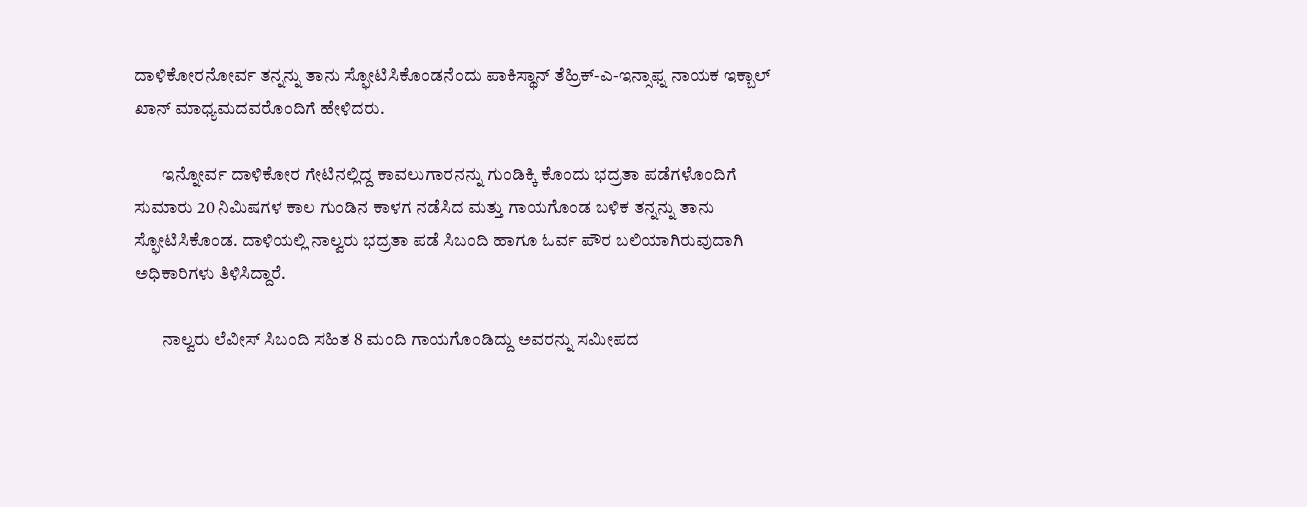ದಾಳಿಕೋರನೋರ್ವ ತನ್ನನ್ನು ತಾನು ಸ್ಫೋಟಿಸಿಕೊಂಡನೆಂದು ಪಾಕಿಸ್ಥಾನ್‌ ತೆಹ್ರಿಕ್‌-ಎ-ಇನ್ಸಾಫ್ನ ನಾಯಕ ಇಕ್ಬಾಲ್‌ ಖಾನ್‌ ಮಾಧ್ಯಮದವರೊಂದಿಗೆ ಹೇಳಿದರು.

        ಇನ್ನೋರ್ವ ದಾಳಿಕೋರ ಗೇಟಿನಲ್ಲಿದ್ದ ಕಾವಲುಗಾರನನ್ನು ಗುಂಡಿಕ್ಕಿ ಕೊಂದು ಭದ್ರತಾ ಪಡೆಗಳೊಂದಿಗೆ ಸುಮಾರು 20 ನಿಮಿಷಗಳ ಕಾಲ ಗುಂಡಿನ ಕಾಳಗ ನಡೆಸಿದ ಮತ್ತು ಗಾಯಗೊಂಡ ಬಳಿಕ ತನ್ನನ್ನು ತಾನು ಸ್ಫೋಟಿಸಿಕೊಂಡ. ದಾಳಿಯಲ್ಲಿ ನಾಲ್ವರು ಭದ್ರತಾ ಪಡೆ ಸಿಬಂದಿ ಹಾಗೂ ಓರ್ವ ಪೌರ ಬಲಿಯಾಗಿರುವುದಾಗಿ ಅಧಿಕಾರಿಗಳು ತಿಳಿಸಿದ್ದಾರೆ.

        ನಾಲ್ವರು ಲೆವೀಸ್‌ ಸಿಬಂದಿ ಸಹಿತ 8 ಮಂದಿ ಗಾಯಗೊಂಡಿದ್ದು ಅವರನ್ನು ಸಮೀಪದ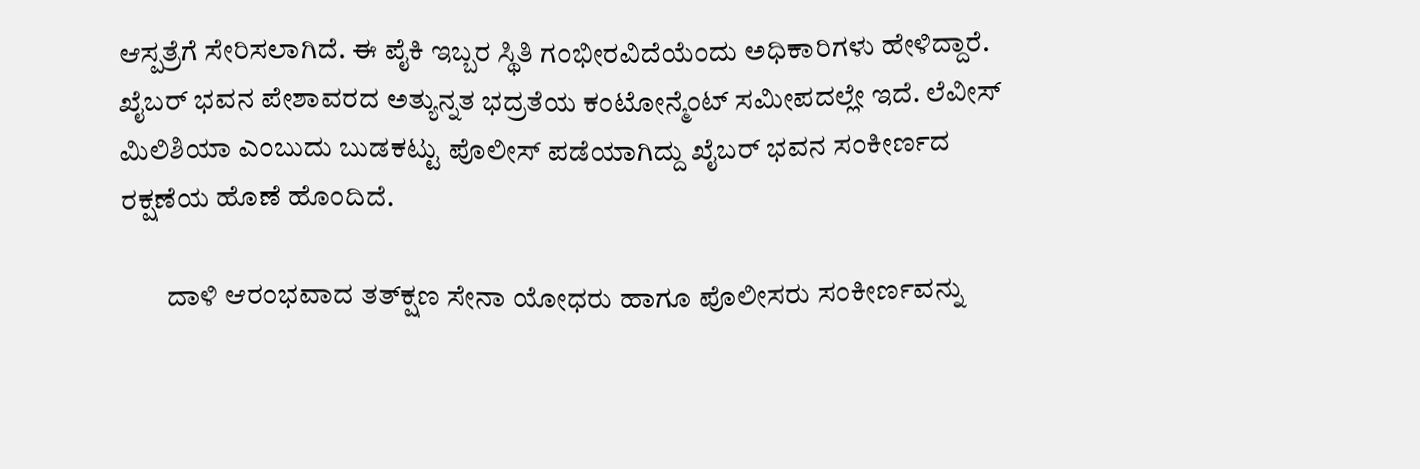ಆಸ್ಪತ್ರೆಗೆ ಸೇರಿಸಲಾಗಿದೆ. ಈ ಪೈಕಿ ಇಬ್ಬರ ಸ್ಥಿತಿ ಗಂಭೀರವಿದೆಯೆಂದು ಅಧಿಕಾರಿಗಳು ಹೇಳಿದ್ದಾರೆ. ಖೈಬರ್‌ ಭವನ ಪೇಶಾವರದ ಅತ್ಯುನ್ನತ ಭದ್ರತೆಯ ಕಂಟೋನ್ಮೆಂಟ್‌ ಸಮೀಪದಲ್ಲೇ ಇದೆ. ಲೆವೀಸ್‌ ಮಿಲಿಶಿಯಾ ಎಂಬುದು ಬುಡಕಟ್ಟು ಪೊಲೀಸ್‌ ಪಡೆಯಾಗಿದ್ದು ಖೈಬರ್‌ ಭವನ ಸಂಕೀರ್ಣದ ರಕ್ಷಣೆಯ ಹೊಣೆ ಹೊಂದಿದೆ.

        ದಾಳಿ ಆರಂಭವಾದ ತತ್‌ಕ್ಷಣ ಸೇನಾ ಯೋಧರು ಹಾಗೂ ಪೊಲೀಸರು ಸಂಕೀರ್ಣವನ್ನು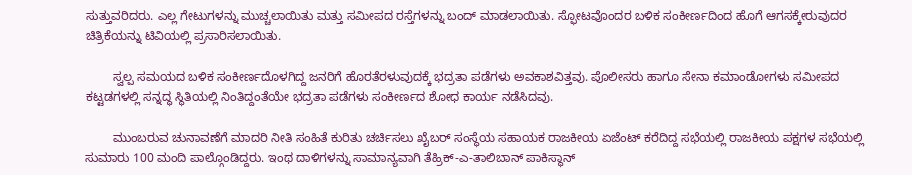ಸುತ್ತುವರಿದರು. ಎಲ್ಲ ಗೇಟುಗಳನ್ನು ಮುಚ್ಚಲಾಯಿತು ಮತ್ತು ಸಮೀಪದ ರಸ್ತೆಗಳನ್ನು ಬಂದ್‌ ಮಾಡಲಾಯಿತು. ಸ್ಫೋಟವೊಂದರ ಬಳಿಕ ಸಂಕೀರ್ಣದಿಂದ ಹೊಗೆ ಆಗಸಕ್ಕೇರುವುದರ ಚಿತ್ರಿಕೆಯನ್ನು ಟಿವಿಯಲ್ಲಿ ಪ್ರಸಾರಿಸಲಾಯಿತು.

        ಸ್ವಲ್ಪ ಸಮಯದ ಬಳಿಕ ಸಂಕೀರ್ಣದೊಳಗಿದ್ದ ಜನರಿಗೆ ಹೊರತೆರಳುವುದಕ್ಕೆ ಭದ್ರತಾ ಪಡೆಗಳು ಅವಕಾಶವಿತ್ತವು. ಪೊಲೀಸರು ಹಾಗೂ ಸೇನಾ ಕಮಾಂಡೋಗಳು ಸಮೀಪದ ಕಟ್ಟಡಗಳಲ್ಲಿ ಸನ್ನದ್ಧ ಸ್ಥಿತಿಯಲ್ಲಿ ನಿಂತಿದ್ದಂತೆಯೇ ಭದ್ರತಾ ಪಡೆಗಳು ಸಂಕೀರ್ಣದ ಶೋಧ ಕಾರ್ಯ ನಡೆಸಿದವು.

        ಮುಂಬರುವ ಚುನಾವಣೆಗೆ ಮಾದರಿ ನೀತಿ ಸಂಹಿತೆ ಕುರಿತು ಚರ್ಚಿಸಲು ಖೈಬರ್‌ ಸಂಸ್ಥೆಯ ಸಹಾಯಕ ರಾಜಕೀಯ ಏಜೆಂಟ್‌ ಕರೆದಿದ್ದ ಸಭೆಯಲ್ಲಿ ರಾಜಕೀಯ ಪಕ್ಷಗಳ ಸಭೆಯಲ್ಲಿ ಸುಮಾರು 100 ಮಂದಿ ಪಾಲ್ಗೊಂಡಿದ್ದರು. ಇಂಥ ದಾಳಿಗಳನ್ನು ಸಾಮಾನ್ಯವಾಗಿ ತೆಹ್ರಿಕ್‌-ಎ-ತಾಲಿಬಾನ್‌ ಪಾಕಿಸ್ಥಾನ್‌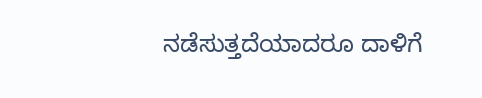ನಡೆಸುತ್ತದೆಯಾದರೂ ದಾಳಿಗೆ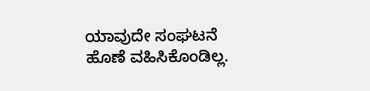ಯಾವುದೇ ಸಂಘಟನೆ ಹೊಣೆ ವಹಿಸಿಕೊಂಡಿಲ್ಲ.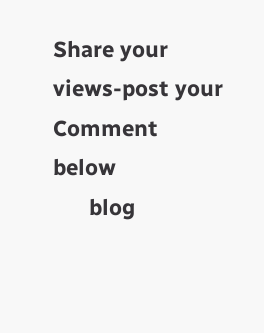Share your views-post your Comment below
      blog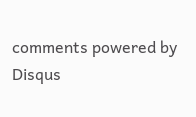comments powered by Disqus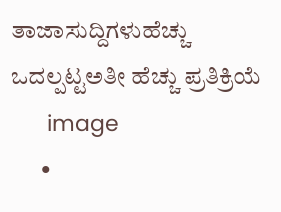ತಾಜಾಸುದ್ದಿಗಳುಹೆಚ್ಚು ಒದಲ್ಪಟ್ಟಅತೀ ಹೆಚ್ಚು ಪ್ರತಿಕ್ರಿಯೆ
      image
      •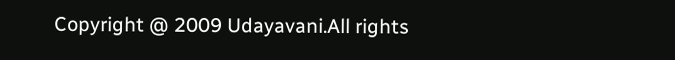Copyright @ 2009 Udayavani.All rights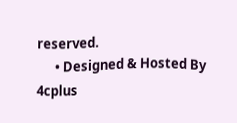reserved.
      • Designed & Hosted By 4cplus